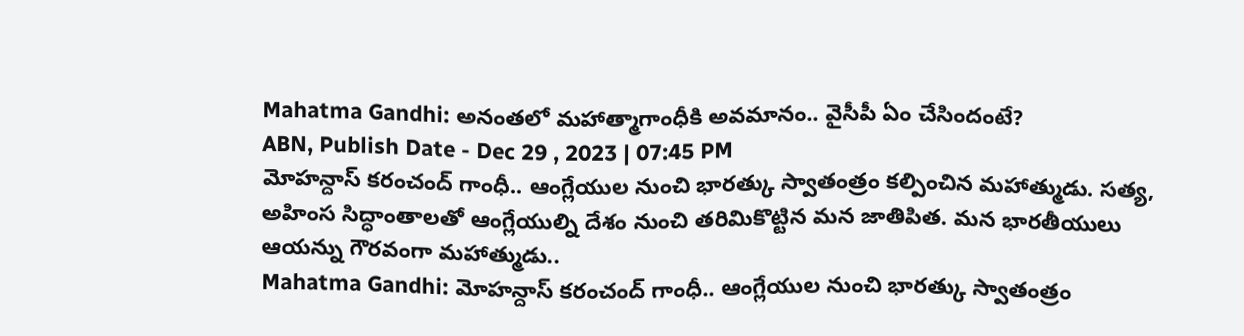Mahatma Gandhi: అనంతలో మహాత్మాగాంధీకి అవమానం.. వైసీపీ ఏం చేసిందంటే?
ABN, Publish Date - Dec 29 , 2023 | 07:45 PM
మోహన్దాస్ కరంచంద్ గాంధీ.. ఆంగ్లేయుల నుంచి భారత్కు స్వాతంత్రం కల్పించిన మహాత్ముడు. సత్య, అహింస సిద్ధాంతాలతో ఆంగ్లేయుల్ని దేశం నుంచి తరిమికొట్టిన మన జాతిపిత. మన భారతీయులు ఆయన్ను గౌరవంగా మహాత్ముడు..
Mahatma Gandhi: మోహన్దాస్ కరంచంద్ గాంధీ.. ఆంగ్లేయుల నుంచి భారత్కు స్వాతంత్రం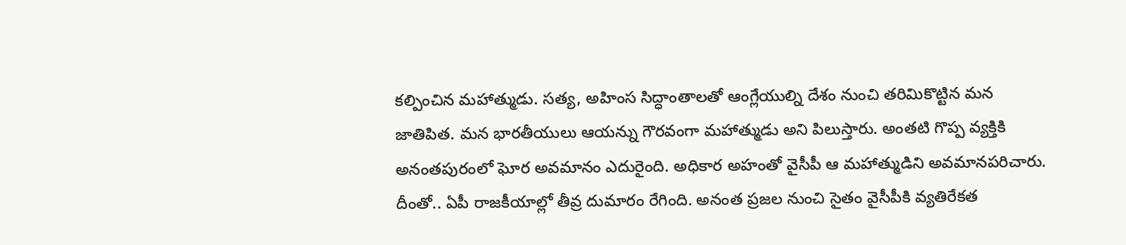కల్పించిన మహాత్ముడు. సత్య, అహింస సిద్ధాంతాలతో ఆంగ్లేయుల్ని దేశం నుంచి తరిమికొట్టిన మన జాతిపిత. మన భారతీయులు ఆయన్ను గౌరవంగా మహాత్ముడు అని పిలుస్తారు. అంతటి గొప్ప వ్యక్తికి అనంతపురంలో ఘోర అవమానం ఎదురైంది. అధికార అహంతో వైసీపీ ఆ మహాత్ముడిని అవమానపరిచారు. దీంతో.. ఏపీ రాజకీయాల్లో తీవ్ర దుమారం రేగింది. అనంత ప్రజల నుంచి సైతం వైసీపీకి వ్యతిరేకత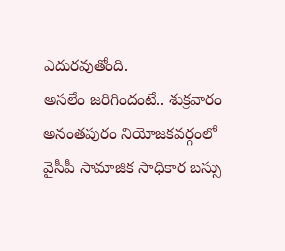ఎదురవుతోంది.
అసలేం జరిగిందంటే.. శుక్రవారం అనంతపురం నియోజకవర్గంలో వైసీపీ సామాజిక సాధికార బస్సు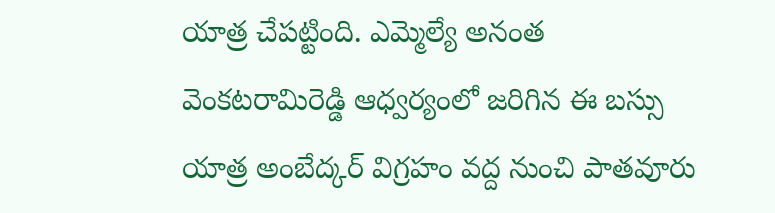యాత్ర చేపట్టింది. ఎమ్మెల్యే అనంత వెంకటరామిరెడ్డి ఆధ్వర్యంలో జరిగిన ఈ బస్సు యాత్ర అంబేద్కర్ విగ్రహం వద్ద నుంచి పాతవూరు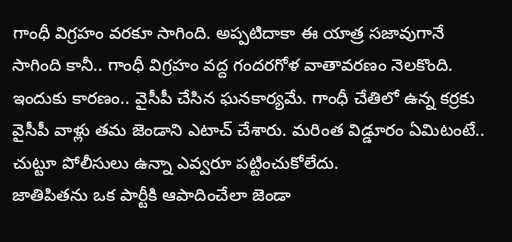గాంధీ విగ్రహం వరకూ సాగింది. అప్పటిదాకా ఈ యాత్ర సజావుగానే సాగింది కానీ.. గాంధీ విగ్రహం వద్ద గందరగోళ వాతావరణం నెలకొంది. ఇందుకు కారణం.. వైసీపీ చేసిన ఘనకార్యమే. గాంధీ చేతిలో ఉన్న కర్రకు వైసీపీ వాళ్లు తమ జెండాని ఎటాచ్ చేశారు. మరింత విడ్డూరం ఏమిటంటే.. చుట్టూ పోలీసులు ఉన్నా ఎవ్వరూ పట్టించుకోలేదు.
జాతిపితను ఒక పార్టీకి ఆపాదించేలా జెండా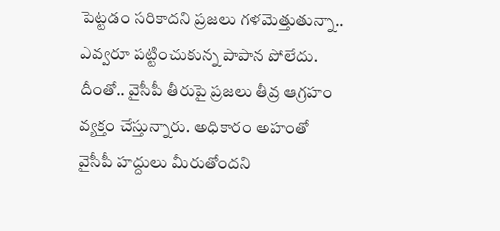పెట్టడం సరికాదని ప్రజలు గళమెత్తుతున్నా.. ఎవ్వరూ పట్టించుకున్న పాపాన పోలేదు. దీంతో.. వైసీపీ తీరుపై ప్రజలు తీవ్ర ఆగ్రహం వ్యక్తం చేస్తున్నారు. అధికారం అహంతో వైసీపీ హద్దులు మీరుతోందని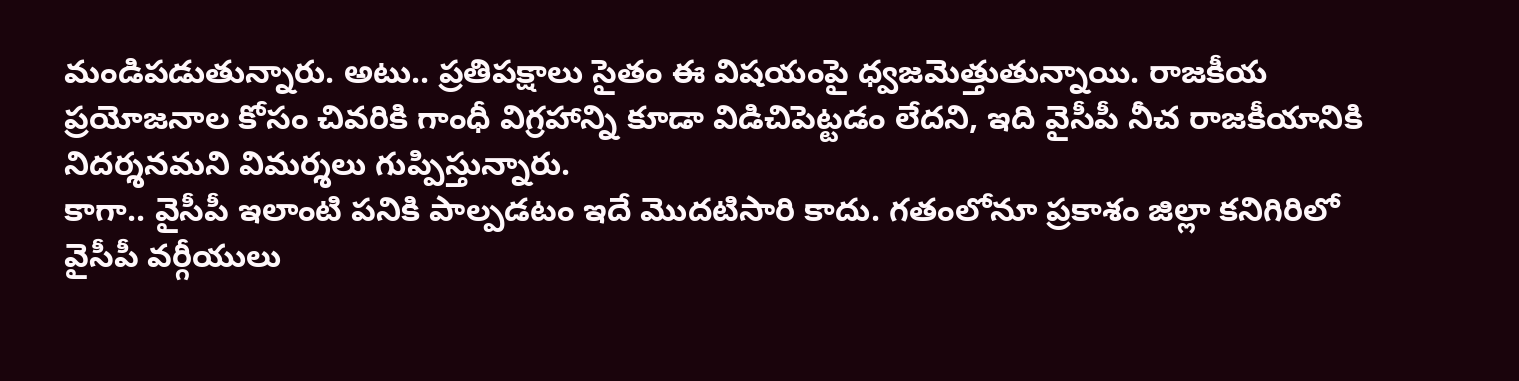మండిపడుతున్నారు. అటు.. ప్రతిపక్షాలు సైతం ఈ విషయంపై ధ్వజమెత్తుతున్నాయి. రాజకీయ ప్రయోజనాల కోసం చివరికి గాంధీ విగ్రహాన్ని కూడా విడిచిపెట్టడం లేదని, ఇది వైసీపీ నీచ రాజకీయానికి నిదర్శనమని విమర్శలు గుప్పిస్తున్నారు.
కాగా.. వైసీపీ ఇలాంటి పనికి పాల్పడటం ఇదే మొదటిసారి కాదు. గతంలోనూ ప్రకాశం జిల్లా కనిగిరిలో వైసీపీ వర్గీయులు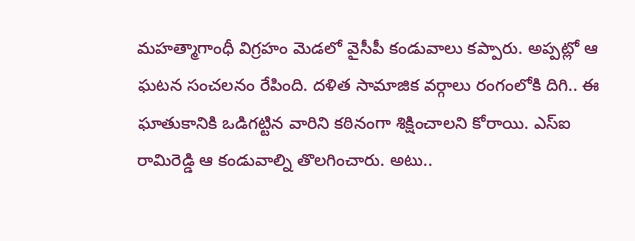మహత్మాగాంధీ విగ్రహం మెడలో వైసీపీ కండువాలు కప్పారు. అప్పట్లో ఆ ఘటన సంచలనం రేపింది. దళిత సామాజిక వర్గాలు రంగంలోకి దిగి.. ఈ ఘాతుకానికి ఒడిగట్టిన వారిని కఠినంగా శిక్షించాలని కోరాయి. ఎస్ఐ రామిరెడ్డి ఆ కండువాల్ని తొలగించారు. అటు..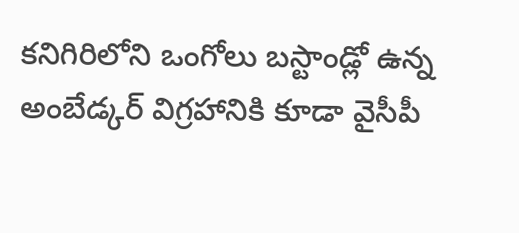కనిగిరిలోని ఒంగోలు బస్టాండ్లో ఉన్న అంబేడ్కర్ విగ్రహానికి కూడా వైసీపీ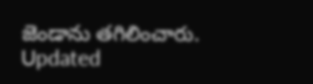జెండాను తగిలించారు.
Updated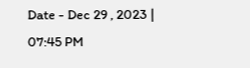Date - Dec 29 , 2023 | 07:45 PM